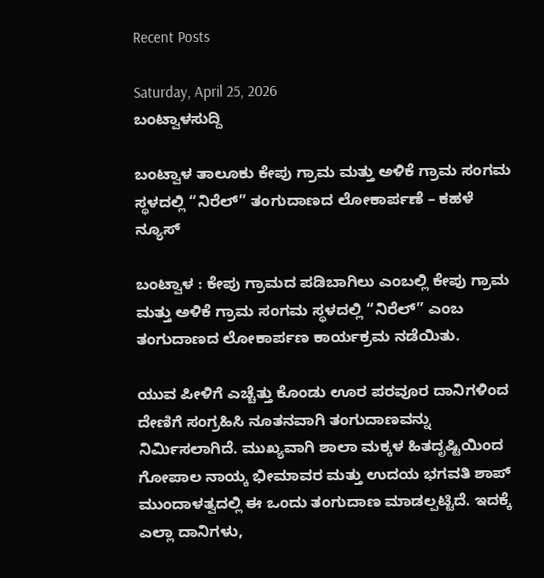Recent Posts

Saturday, April 25, 2026
ಬಂಟ್ವಾಳಸುದ್ದಿ

ಬಂಟ್ವಾಳ ತಾಲೂಕು ಕೇಪು ಗ್ರಾಮ ಮತ್ತು ಅಳಿಕೆ ಗ್ರಾಮ ಸಂಗಮ ಸ್ಥಳದಲ್ಲಿ “ನಿರೆಲ್” ತಂಗುದಾಣದ ಲೋಕಾರ್ಪಣೆ – ಕಹಳೆ ನ್ಯೂಸ್

ಬಂಟ್ವಾಳ : ಕೇಪು ಗ್ರಾಮದ ಪಡಿಬಾಗಿಲು ಎಂಬಲ್ಲಿ ಕೇಪು ಗ್ರಾಮ ಮತ್ತು ಅಳಿಕೆ ಗ್ರಾಮ ಸಂಗಮ ಸ್ಥಳದಲ್ಲಿ “ನಿರೆಲ್” ಎಂಬ ತಂಗುದಾಣದ ಲೋಕಾರ್ಪಣ ಕಾರ್ಯಕ್ರಮ ನಡೆಯಿತು.

ಯುವ ಪೀಳಿಗೆ ಎಚ್ಚೆತ್ತು ಕೊಂಡು ಊರ ಪರವೂರ ದಾನಿಗಳಿಂದ ದೇಣಿಗೆ ಸಂಗ್ರಹಿಸಿ ನೂತನವಾಗಿ ತಂಗುದಾಣವನ್ನು ನಿರ್ಮಿಸಲಾಗಿದೆ. ಮುಖ್ಯವಾಗಿ ಶಾಲಾ ಮಕ್ಕಳ ಹಿತದೃಷ್ಟಿಯಿಂದ ಗೋಪಾಲ ನಾಯ್ಕ ಭೀಮಾವರ ಮತ್ತು ಉದಯ ಭಗವತಿ ಶಾಪ್ ಮುಂದಾಳತ್ವದಲ್ಲಿ ಈ ಒಂದು ತಂಗುದಾಣ ಮಾಡಲ್ಪಟ್ಟಿದೆ. ಇದಕ್ಕೆ ಎಲ್ಲಾ ದಾನಿಗಳು,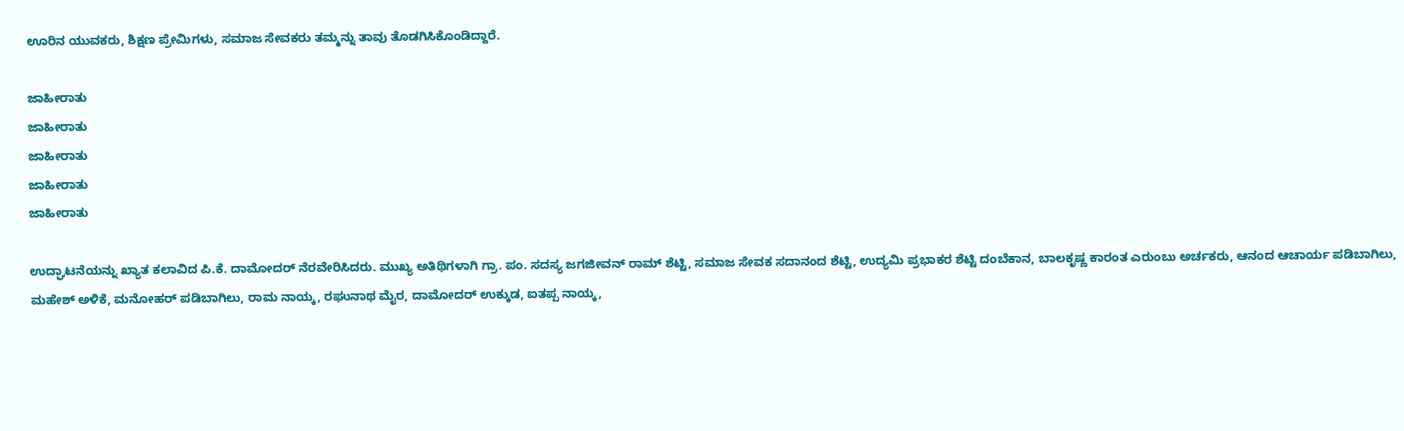ಊರಿನ ಯುವಕರು, ಶಿಕ್ಷಣ ಪ್ರೇಮಿಗಳು, ಸಮಾಜ ಸೇವಕರು ತಮ್ಮನ್ನು ತಾವು ತೊಡಗಿಸಿಕೊಂಡಿದ್ದಾರೆ.

ಜಾಹೀರಾತು
ಜಾಹೀರಾತು
ಜಾಹೀರಾತು
ಜಾಹೀರಾತು
ಜಾಹೀರಾತು

ಉದ್ಘಾಟನೆಯನ್ನು ಖ್ಯಾತ ಕಲಾವಿದ ಪಿ.ಕೆ. ದಾಮೋದರ್ ನೆರವೇರಿಸಿದರು. ಮುಖ್ಯ ಅತಿಥಿಗಳಾಗಿ ಗ್ರಾ. ಪಂ. ಸದಸ್ಯ ಜಗಜೀವನ್ ರಾಮ್ ಶೆಟ್ಟಿ, ಸಮಾಜ ಸೇವಕ ಸದಾನಂದ ಶೆಟ್ಟಿ, ಉದ್ಯಮಿ ಪ್ರಭಾಕರ ಶೆಟ್ಟಿ ದಂಬೆಕಾನ, ಬಾಲಕೃಷ್ಣ ಕಾರಂತ ಎರುಂಬು ಅರ್ಚಕರು, ಆನಂದ ಆಚಾರ್ಯ ಪಡಿಬಾಗಿಲು, ಮಹೇಶ್ ಅಳಿಕೆ, ಮನೋಹರ್ ಪಡಿಬಾಗಿಲು, ರಾಮ ನಾಯ್ಕ, ರಘುನಾಥ ಮೈರ, ದಾಮೋದರ್ ಉಕ್ಕುಡ, ಐತಪ್ಪ ನಾಯ್ಕ,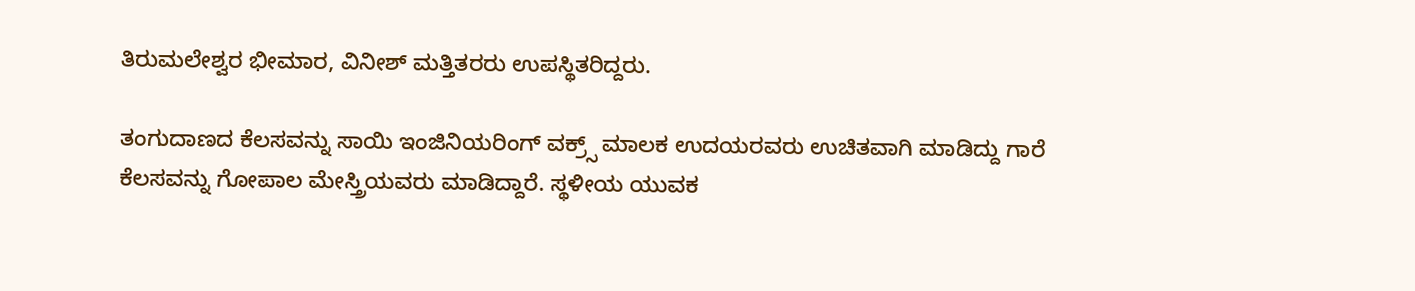ತಿರುಮಲೇಶ್ವರ ಭೀಮಾರ, ವಿನೀಶ್ ಮತ್ತಿತರರು ಉಪಸ್ಥಿತರಿದ್ದರು.

ತಂಗುದಾಣದ ಕೆಲಸವನ್ನು ಸಾಯಿ ಇಂಜಿನಿಯರಿಂಗ್ ವಕ್ರ್ಸ್ ಮಾಲಕ ಉದಯರವರು ಉಚಿತವಾಗಿ ಮಾಡಿದ್ದು ಗಾರೆ ಕೆಲಸವನ್ನು ಗೋಪಾಲ ಮೇಸ್ತ್ರಿಯವರು ಮಾಡಿದ್ದಾರೆ. ಸ್ಥಳೀಯ ಯುವಕ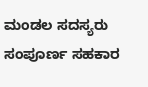ಮಂಡಲ ಸದಸ್ಯರು ಸಂಪೂರ್ಣ ಸಹಕಾರ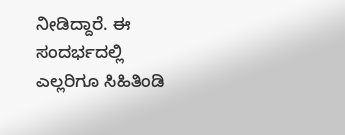ನೀಡಿದ್ದಾರೆ. ಈ ಸಂದರ್ಭದಲ್ಲಿ ಎಲ್ಲರಿಗೂ ಸಿಹಿತಿಂಡಿ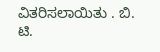ವಿತರಿಸಲಾಯಿತು . ಬಿ. ಟಿ.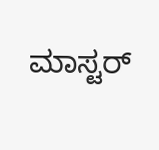ಮಾಸ್ಟರ್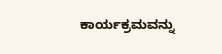ಕಾರ್ಯಕ್ರಮವನ್ನು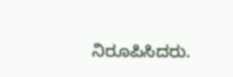ನಿರೂಪಿಸಿದರು.